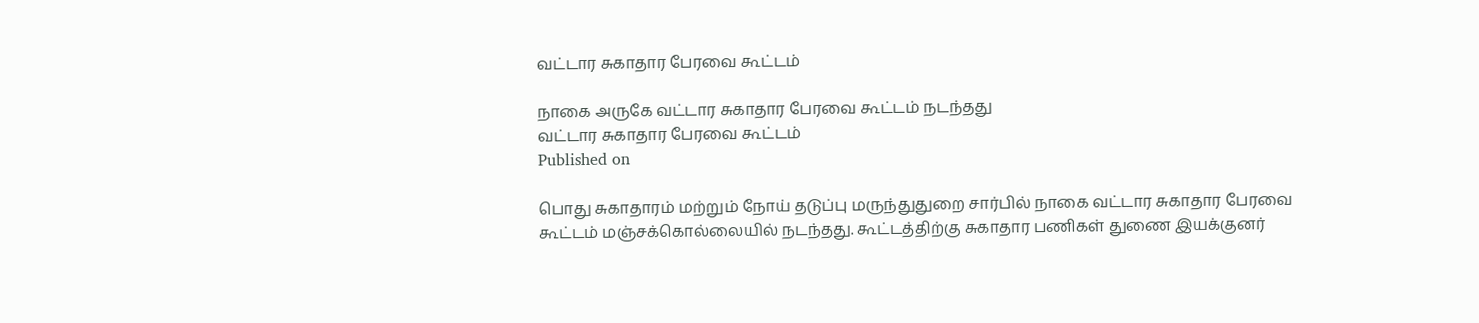வட்டார சுகாதார பேரவை கூட்டம்

நாகை அருகே வட்டார சுகாதார பேரவை கூட்டம் நடந்தது
வட்டார சுகாதார பேரவை கூட்டம்
Published on

பொது சுகாதாரம் மற்றும் நோய் தடுப்பு மருந்துதுறை சார்பில் நாகை வட்டார சுகாதார பேரவை கூட்டம் மஞ்சக்கொல்லையில் நடந்தது. கூட்டத்திற்கு சுகாதார பணிகள் துணை இயக்குனர்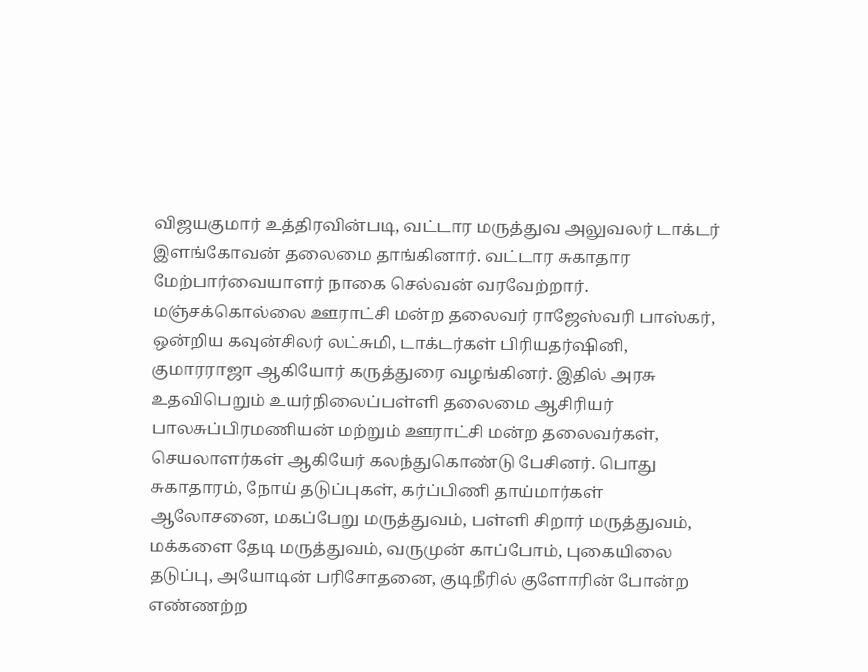விஜயகுமார் உத்திரவின்படி, வட்டார மருத்துவ அலுவலர் டாக்டர் இளங்கோவன் தலைமை தாங்கினார். வட்டார சுகாதார மேற்பார்வையாளர் நாகை செல்வன் வரவேற்றார். மஞ்சக்கொல்லை ஊராட்சி மன்ற தலைவர் ராஜேஸ்வரி பாஸ்கர், ஒன்றிய கவுன்சிலர் லட்சுமி, டாக்டர்கள் பிரியதர்ஷினி, குமாரராஜா ஆகியோர் கருத்துரை வழங்கினர். இதில் அரசு உதவிபெறும் உயர்நிலைப்பள்ளி தலைமை ஆசிரியர் பாலசுப்பிரமணியன் மற்றும் ஊராட்சி மன்ற தலைவர்கள், செயலாளர்கள் ஆகியேர் கலந்துகொண்டு பேசினர். பொது சுகாதாரம், நோய் தடுப்புகள், கர்ப்பிணி தாய்மார்கள் ஆலோசனை, மகப்பேறு மருத்துவம், பள்ளி சிறார் மருத்துவம், மக்களை தேடி மருத்துவம், வருமுன் காப்போம், புகையிலை தடுப்பு, அயோடின் பரிசோதனை, குடிநீரில் குளோரின் போன்ற எண்ணற்ற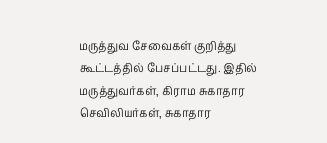மருத்துவ சேவைகள் குறித்து கூட்டத்தில் பேசப்பட்டது. இதில் மருத்துவர்கள், கிராம சுகாதார செவிலியர்கள், சுகாதார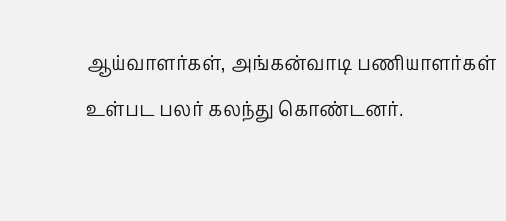ஆய்வாளர்கள், அங்கன்வாடி பணியாளர்கள் உள்பட பலர் கலந்து கொண்டனர்.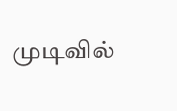முடிவில்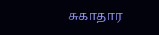சுகாதார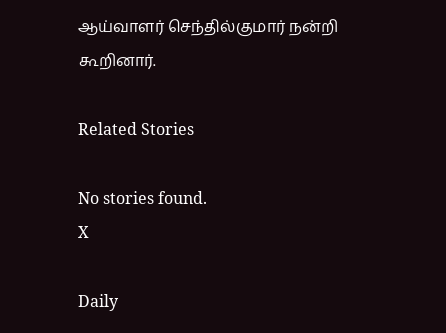ஆய்வாளர் செந்தில்குமார் நன்றி கூறினார்.

Related Stories

No stories found.
X

Daily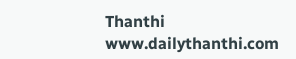Thanthi
www.dailythanthi.com